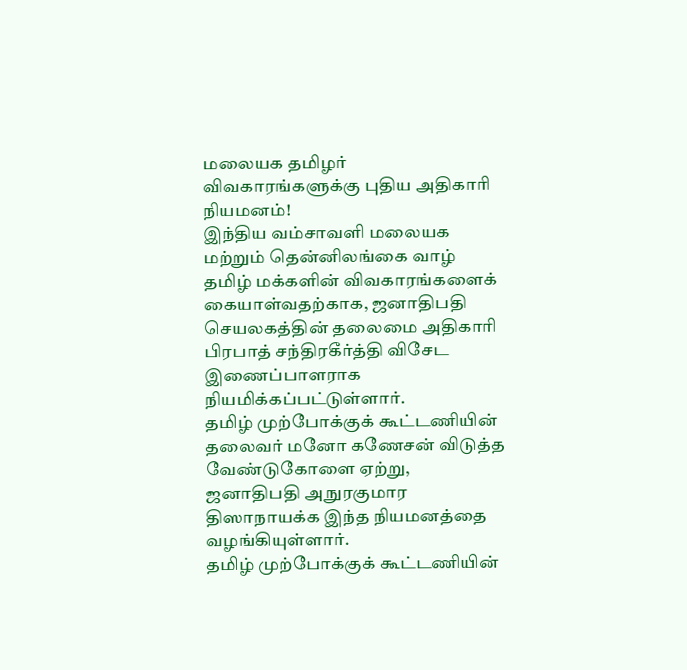மலையக தமிழர் விவகாரங்களுக்கு புதிய அதிகாரி நியமனம்!
இந்திய வம்சாவளி மலையக மற்றும் தென்னிலங்கை வாழ் தமிழ் மக்களின் விவகாரங்களைக் கையாள்வதற்காக, ஜனாதிபதி செயலகத்தின் தலைமை அதிகாரி பிரபாத் சந்திரகீர்த்தி விசேட இணைப்பாளராக நியமிக்கப்பட்டுள்ளார்.
தமிழ் முற்போக்குக் கூட்டணியின் தலைவர் மனோ கணேசன் விடுத்த வேண்டுகோளை ஏற்று, ஜனாதிபதி அநுரகுமார திஸாநாயக்க இந்த நியமனத்தை வழங்கியுள்ளார்.
தமிழ் முற்போக்குக் கூட்டணியின்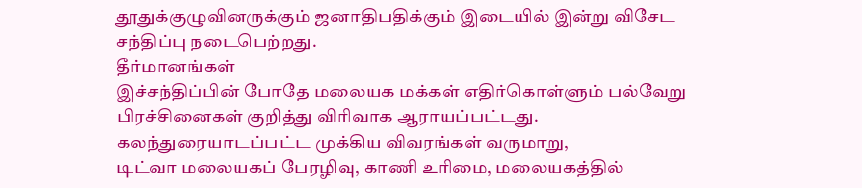தூதுக்குழுவினருக்கும் ஜனாதிபதிக்கும் இடையில் இன்று விசேட சந்திப்பு நடைபெற்றது.
தீர்மானங்கள்
இச்சந்திப்பின் போதே மலையக மக்கள் எதிர்கொள்ளும் பல்வேறு பிரச்சினைகள் குறித்து விரிவாக ஆராயப்பட்டது.
கலந்துரையாடப்பட்ட முக்கிய விவரங்கள் வருமாறு,
டிட்வா மலையகப் பேரழிவு, காணி உரிமை, மலையகத்தில்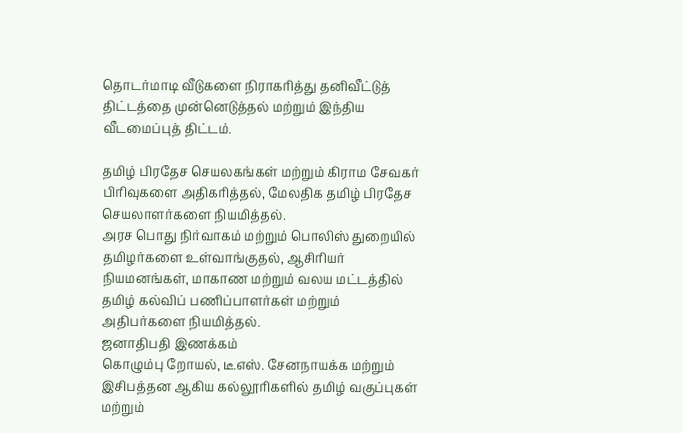தொடர்மாடி வீடுகளை நிராகரித்து தனிவீட்டுத் திட்டத்தை முன்னெடுத்தல் மற்றும் இந்திய வீடமைப்புத் திட்டம்.

தமிழ் பிரதேச செயலகங்கள் மற்றும் கிராம சேவகர் பிரிவுகளை அதிகரித்தல், மேலதிக தமிழ் பிரதேச செயலாளர்களை நியமித்தல்.
அரச பொது நிர்வாகம் மற்றும் பொலிஸ் துறையில் தமிழர்களை உள்வாங்குதல், ஆசிரியர் நியமனங்கள், மாகாண மற்றும் வலய மட்டத்தில் தமிழ் கல்விப் பணிப்பாளர்கள் மற்றும் அதிபர்களை நியமித்தல்.
ஜனாதிபதி இணக்கம்
கொழும்பு றோயல், டீ.எஸ். சேனநாயக்க மற்றும் இசிபத்தன ஆகிய கல்லூரிகளில் தமிழ் வகுப்புகள் மற்றும்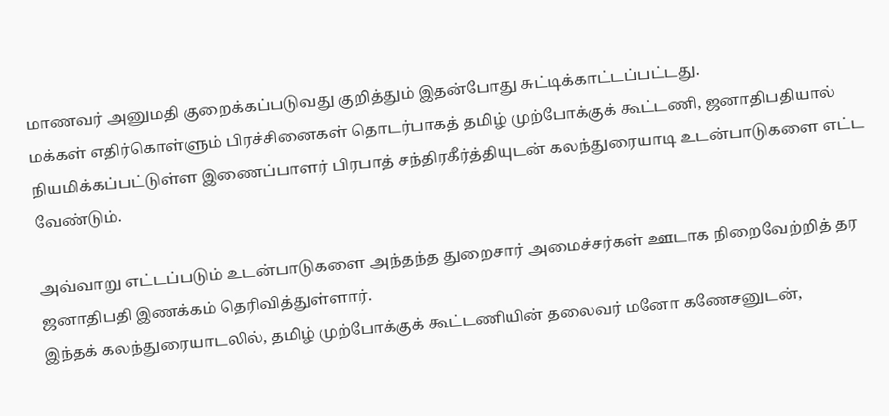மாணவர் அனுமதி குறைக்கப்படுவது குறித்தும் இதன்போது சுட்டிக்காட்டப்பட்டது.
மக்கள் எதிர்கொள்ளும் பிரச்சினைகள் தொடர்பாகத் தமிழ் முற்போக்குக் கூட்டணி, ஜனாதிபதியால் நியமிக்கப்பட்டுள்ள இணைப்பாளர் பிரபாத் சந்திரகீர்த்தியுடன் கலந்துரையாடி உடன்பாடுகளை எட்ட வேண்டும்.

அவ்வாறு எட்டப்படும் உடன்பாடுகளை அந்தந்த துறைசார் அமைச்சர்கள் ஊடாக நிறைவேற்றித் தர ஜனாதிபதி இணக்கம் தெரிவித்துள்ளார்.
இந்தக் கலந்துரையாடலில், தமிழ் முற்போக்குக் கூட்டணியின் தலைவர் மனோ கணேசனுடன்,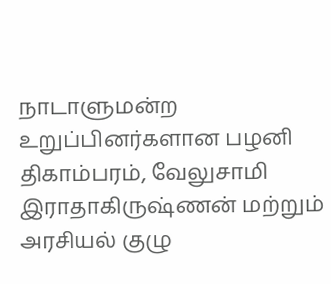நாடாளுமன்ற உறுப்பினர்களான பழனி திகாம்பரம், வேலுசாமி இராதாகிருஷ்ணன் மற்றும் அரசியல் குழு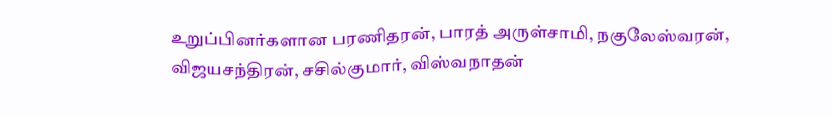உறுப்பினர்களான பரணிதரன், பாரத் அருள்சாமி, நகுலேஸ்வரன், விஜயசந்திரன், சசில்குமார், விஸ்வநாதன்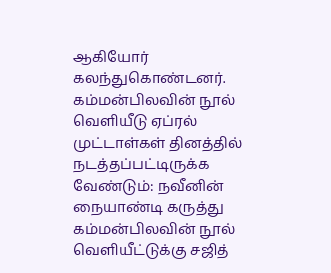ஆகியோர் கலந்துகொண்டனர்.
கம்மன்பிலவின் நூல் வெளியீடு ஏப்ரல் முட்டாள்கள் தினத்தில் நடத்தப்பட்டிருக்க வேண்டும்: நவீனின் நையாண்டி கருத்து
கம்மன்பிலவின் நூல் வெளியீட்டுக்கு சஜித்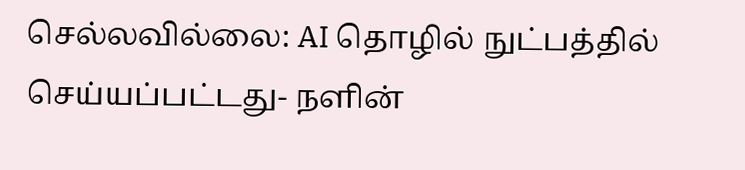செல்லவில்லை: AI தொழில் நுட்பத்தில் செய்யப்பட்டது- நளின்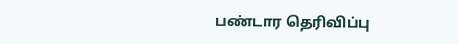பண்டார தெரிவிப்பு